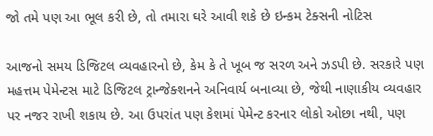જો તમે પણ આ ભૂલ કરી છે, તો તમારા ઘરે આવી શકે છે ઇન્કમ ટેક્સની નોટિસ

આજનો સમય ડિજિટલ વ્યવહારનો છે, કેમ કે તે ખૂબ જ સરળ અને ઝડપી છે. સરકારે પણ મહત્તમ પેમેન્ટસ માટે ડિજિટલ ટ્રાન્જેક્શનને અનિવાર્ય બનાવ્યા છે, જેથી નાણાકીય વ્યવહાર પર નજર રાખી શકાય છે. આ ઉપરાંત પણ કેશમાં પેમેન્ટ કરનાર લોકો ઓછા નથી, પણ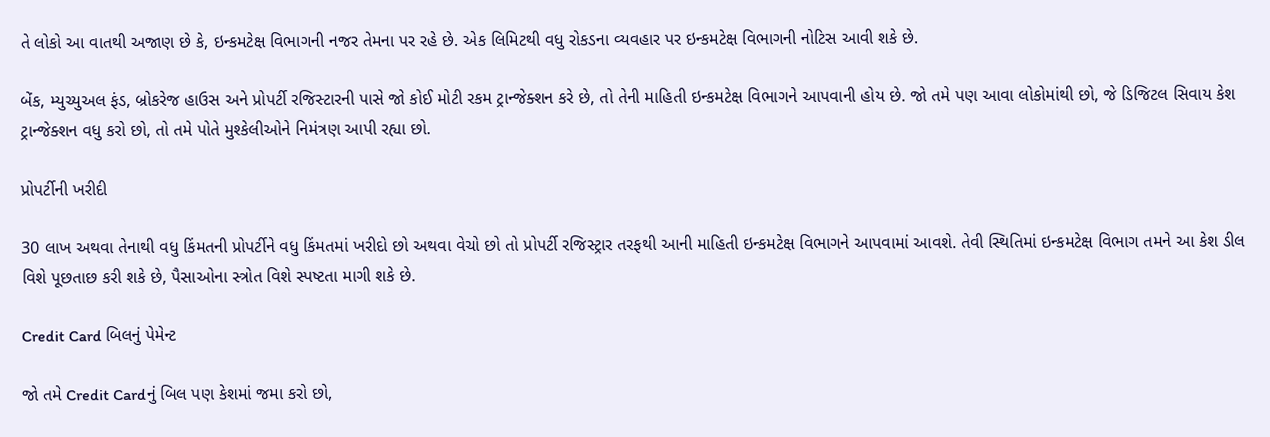તે લોકો આ વાતથી અજાણ છે કે, ઇન્કમટેક્ષ વિભાગની નજર તેમના પર રહે છે. એક લિમિટથી વધુ રોકડના વ્યવહાર પર ઇન્કમટેક્ષ વિભાગની નોટિસ આવી શકે છે.

બેંક, મ્યુચ્યુઅલ ફંડ, બ્રોકરેજ હાઉસ અને પ્રોપર્ટી રજિસ્ટારની પાસે જો કોઈ મોટી રકમ ટ્રાન્જેક્શન કરે છે, તો તેની માહિતી ઇન્કમટેક્ષ વિભાગને આપવાની હોય છે. જો તમે પણ આવા લોકોમાંથી છો, જે ડિજિટલ સિવાય કેશ ટ્રાન્જેક્શન વધુ કરો છો, તો તમે પોતે મુશ્કેલીઓને નિમંત્રણ આપી રહ્યા છો.

પ્રોપર્ટીની ખરીદી

30 લાખ અથવા તેનાથી વધુ કિંમતની પ્રોપર્ટીને વધુ કિંમતમાં ખરીદો છો અથવા વેચો છો તો પ્રોપર્ટી રજિસ્ટ્રાર તરફથી આની માહિતી ઇન્કમટેક્ષ વિભાગને આપવામાં આવશે. તેવી સ્થિતિમાં ઇન્કમટેક્ષ વિભાગ તમને આ કેશ ડીલ વિશે પૂછતાછ કરી શકે છે, પૈસાઓના સ્ત્રોત વિશે સ્પષ્ટતા માગી શકે છે.

Credit Card બિલનું પેમેન્ટ

જો તમે Credit Cardનું બિલ પણ કેશમાં જમા કરો છો,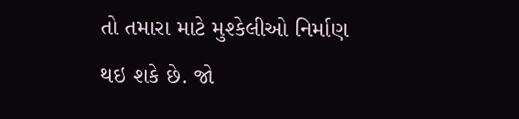તો તમારા માટે મુશ્કેલીઓ નિર્માણ થઇ શકે છે. જો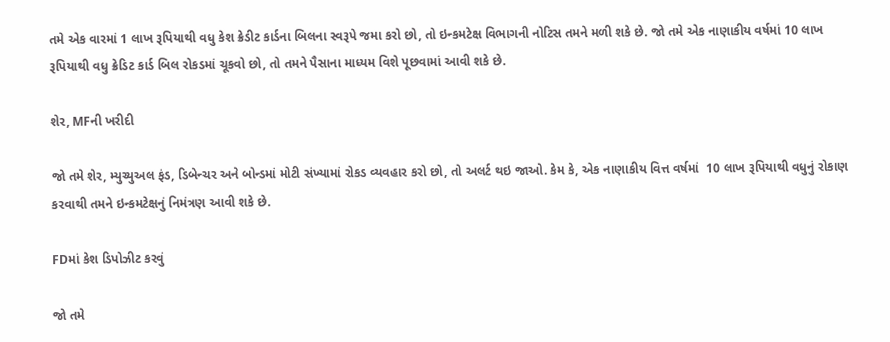તમે એક વારમાં 1 લાખ રૂપિયાથી વધુ કેશ ક્રેડીટ કાર્ડના બિલના સ્વરૂપે જમા કરો છો, તો ઇન્કમટેક્ષ વિભાગની નોટિસ તમને મળી શકે છે. જો તમે એક નાણાકીય વર્ષમાં 10 લાખ રૂપિયાથી વધુ ક્રેડિટ કાર્ડ બિલ રોકડમાં ચૂકવો છો, તો તમને પૈસાના માધ્યમ વિશે પૂછવામાં આવી શકે છે.

શેર, MFની ખરીદી

જો તમે શેર, મ્યુચ્યુઅલ ફંડ, ડિબેન્ચર અને બોન્ડમાં મોટી સંખ્યામાં રોકડ વ્યવહાર કરો છો, તો અલર્ટ થઇ જાઓ. કેમ કે, એક નાણાકીય વિત્ત વર્ષમાં  10 લાખ રૂપિયાથી વધુનું રોકાણ કરવાથી તમને ઇન્કમટેક્ષનું નિમંત્રણ આવી શકે છે.

FDમાં કેશ ડિપોઝીટ કરવું

જો તમે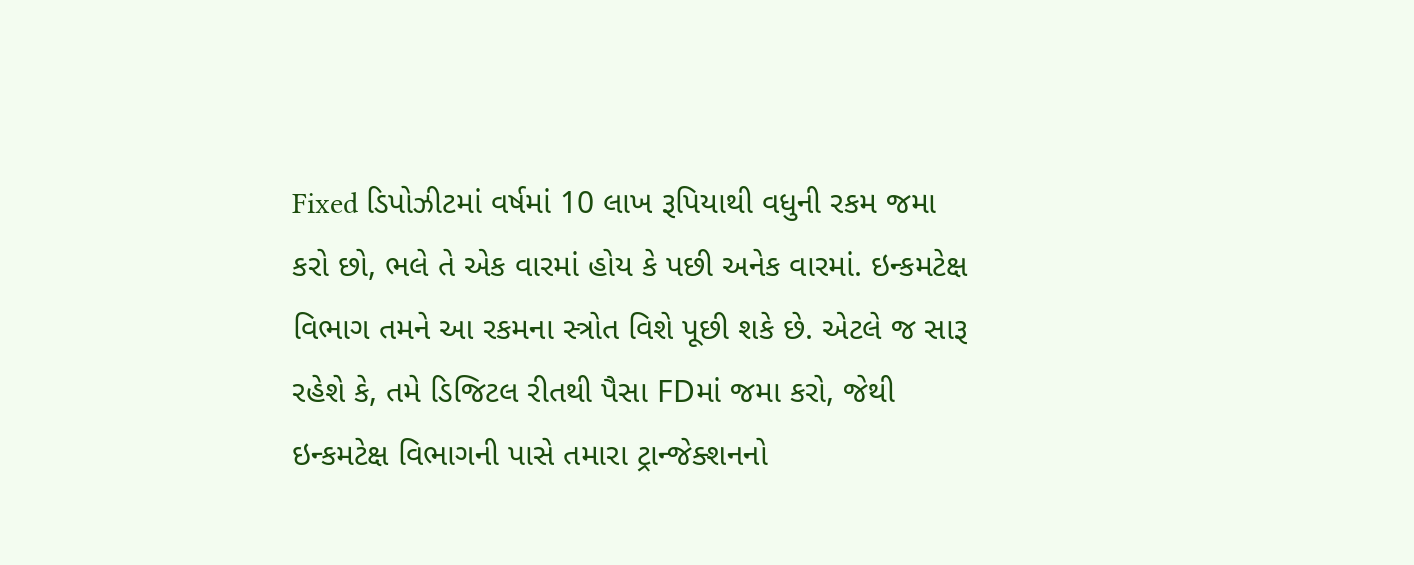Fixed ડિપોઝીટમાં વર્ષમાં 10 લાખ રૂપિયાથી વધુની રકમ જમા કરો છો, ભલે તે એક વારમાં હોય કે પછી અનેક વારમાં. ઇન્કમટેક્ષ વિભાગ તમને આ રકમના સ્ત્રોત વિશે પૂછી શકે છે. એટલે જ સારૂ રહેશે કે, તમે ડિજિટલ રીતથી પૈસા FDમાં જમા કરો, જેથી ઇન્કમટેક્ષ વિભાગની પાસે તમારા ટ્રાન્જેક્શનનો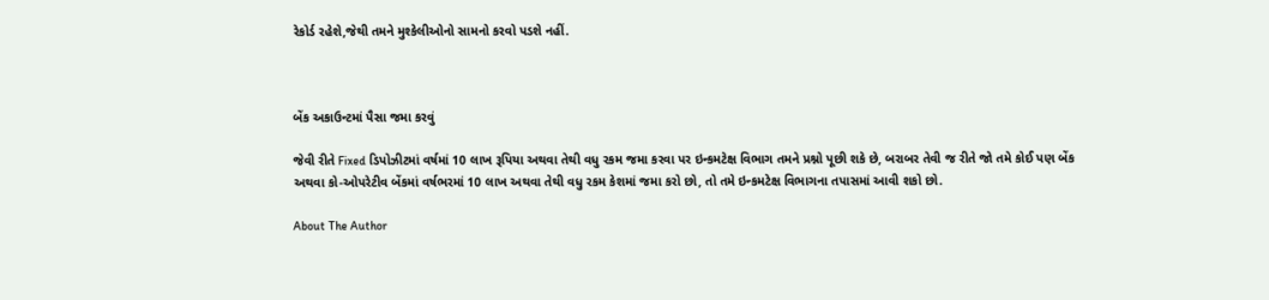રેકોર્ડ રહેશે,જેથી તમને મુશ્કેલીઓનો સામનો કરવો પડશે નહીં.



બેંક અકાઉન્ટમાં પૈસા જમા કરવું

જેવી રીતે Fixed ડિપોઝીટમાં વર્ષમાં 10 લાખ રૂપિયા અથવા તેથી વધુ રકમ જમા કરવા પર ઇન્કમટેક્ષ વિભાગ તમને પ્રશ્નો પૂછી શકે છે, બરાબર તેવી જ રીતે જો તમે કોઈ પણ બેંક અથવા કો-ઓપરેટીવ બેંકમાં વર્ષભરમાં 10 લાખ અથવા તેથી વધુ રકમ કેશમાં જમા કરો છો, તો તમે ઇન્કમટેક્ષ વિભાગના તપાસમાં આવી શકો છો.

About The Author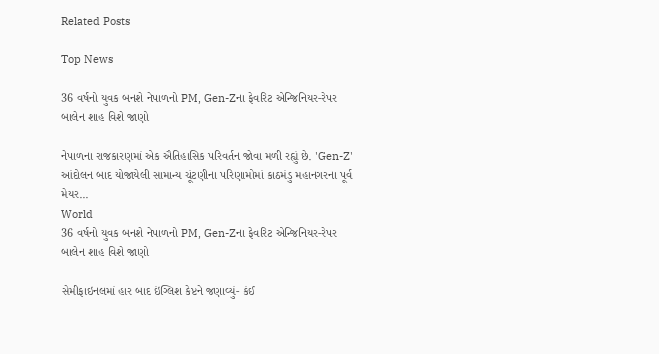Related Posts

Top News

36 વર્ષનો યુવક બનશે નેપાળનો PM, Gen-Zના ફેવરિટ એન્જિનિયર-રેપર બાલેન શાહ વિશે જાણો

નેપાળના રાજકારણમાં એક ઐતિહાસિક પરિવર્તન જોવા મળી રહ્યું છે. 'Gen-Z' આંદોલન બાદ યોજાયેલી સામાન્ય ચૂંટણીના પરિણામોમાં કાઠમંડુ મહાનગરના પૂર્વ મેયર...
World
36 વર્ષનો યુવક બનશે નેપાળનો PM, Gen-Zના ફેવરિટ એન્જિનિયર-રેપર બાલેન શાહ વિશે જાણો

સેમીફાઇનલમાં હાર બાદ ઇંગ્લિશ કેપ્ટને જણાવ્યું- કંઈ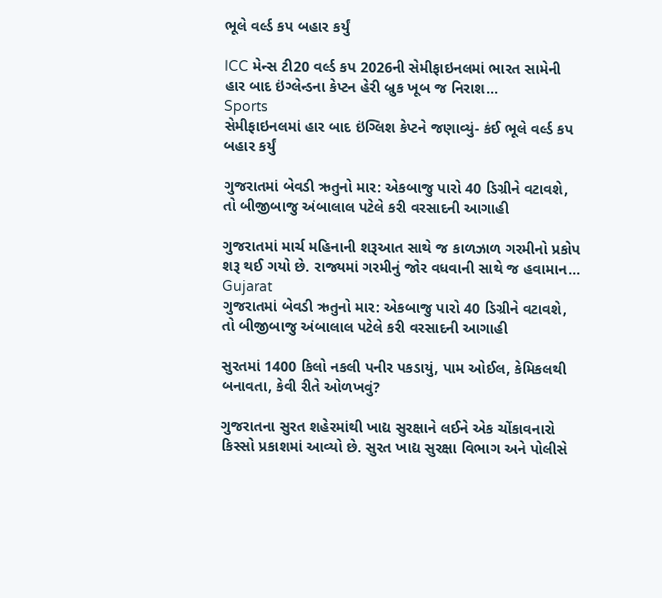ભૂલે વર્લ્ડ કપ બહાર કર્યું

ICC મેન્સ ટી20 વર્લ્ડ કપ 2026ની સેમીફાઇનલમાં ભારત સામેની હાર બાદ ઇંગ્લેન્ડના કેપ્ટન હેરી બ્રુક ખૂબ જ નિરાશ...
Sports
સેમીફાઇનલમાં હાર બાદ ઇંગ્લિશ કેપ્ટને જણાવ્યું- કંઈ ભૂલે વર્લ્ડ કપ બહાર કર્યું

ગુજરાતમાં બેવડી ઋતુનો માર: એકબાજુ પારો 40 ડિગ્રીને વટાવશે, તો બીજીબાજુ અંબાલાલ પટેલે કરી વરસાદની આગાહી

ગુજરાતમાં માર્ચ મહિનાની શરૂઆત સાથે જ કાળઝાળ ગરમીનો પ્રકોપ શરૂ થઈ ગયો છે. રાજ્યમાં ગરમીનું જોર વધવાની સાથે જ હવામાન...
Gujarat
ગુજરાતમાં બેવડી ઋતુનો માર: એકબાજુ પારો 40 ડિગ્રીને વટાવશે, તો બીજીબાજુ અંબાલાલ પટેલે કરી વરસાદની આગાહી

સુરતમાં 1400 કિલો નકલી પનીર પકડાયું, પામ ઓઈલ, કેમિકલથી બનાવતા, કેવી રીતે ઓળખવું?

ગુજરાતના સુરત શહેરમાંથી ખાદ્ય સુરક્ષાને લઈને એક ચોંકાવનારો કિસ્સો પ્રકાશમાં આવ્યો છે. સુરત ખાદ્ય સુરક્ષા વિભાગ અને પોલીસે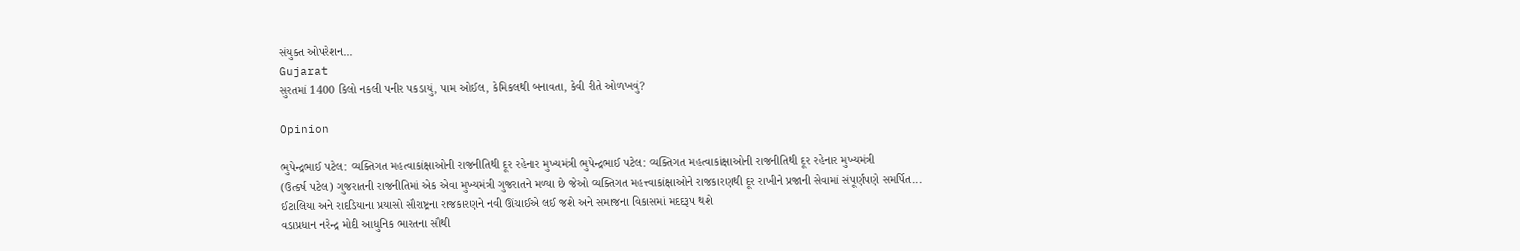સંયુક્ત ઓપરેશન...
Gujarat
સુરતમાં 1400 કિલો નકલી પનીર પકડાયું, પામ ઓઈલ, કેમિકલથી બનાવતા, કેવી રીતે ઓળખવું?

Opinion

ભુપેન્દ્રભાઈ પટેલ: વ્યક્તિગત મહત્વાકાંક્ષાઓની રાજનીતિથી દૂર રહેનાર મુખ્યમંત્રી ભુપેન્દ્રભાઈ પટેલ: વ્યક્તિગત મહત્વાકાંક્ષાઓની રાજનીતિથી દૂર રહેનાર મુખ્યમંત્રી
(ઉત્કર્ષ પટેલ) ગુજરાતની રાજનીતિમાં એક એવા મુખ્યમંત્રી ગુજરાતને મળ્યા છે જેઓ વ્યક્તિગત મહત્ત્વાકાંક્ષાઓને રાજકારણથી દૂર રાખીને પ્રજાની સેવામાં સંપૂર્ણપણે સમર્પિત...
ઈટાલિયા અને રાદડિયાના પ્રયાસો સૌરાષ્ટ્રના રાજકારણને નવી ઊંચાઈએ લઈ જશે અને સમાજના વિકાસમાં મદદરૂપ થશે
વડાપ્રધાન નરેન્દ્ર મોદી આધુનિક ભારતના સૌથી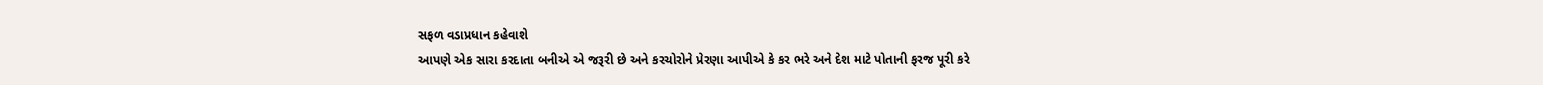સફળ વડાપ્રધાન કહેવાશે
આપણે એક સારા કરદાતા બનીએ એ જરૂરી છે અને કરચોરોને પ્રેરણા આપીએ કે કર ભરે અને દેશ માટે પોતાની ફરજ પૂરી કરે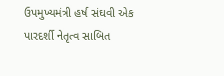ઉપમુખ્યમંત્રી હર્ષ સંઘવી એક પારદર્શી નેતૃત્વ સાબિત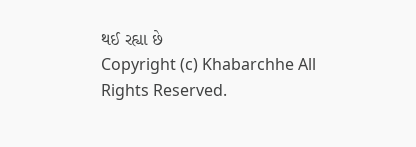થઈ રહ્યા છે
Copyright (c) Khabarchhe All Rights Reserved.